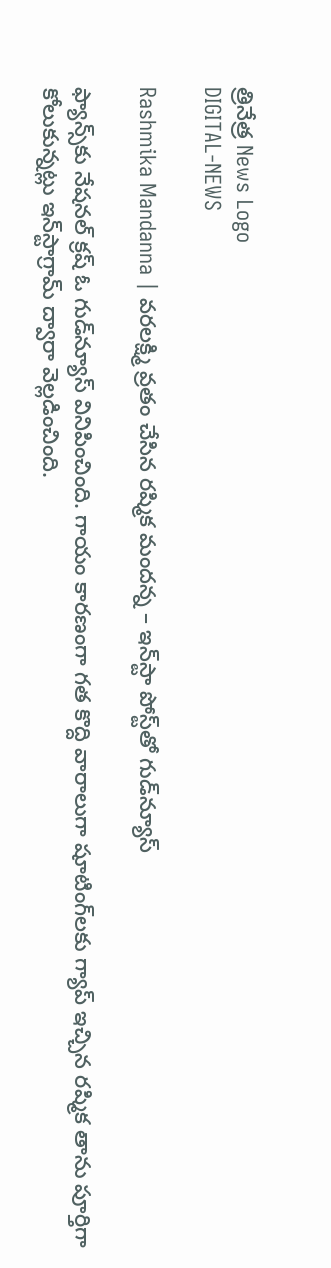త్రినేత్ర News Logo
DIGITAL-NEWS

Rashmika Mandanna | వ‌ర‌ల‌క్ష్మి వ్ర‌తం చేసిన ర‌ష్మిక మంద‌న్న – ఇన్‌స్టా పోస్ట్‌తో గుడ్‌న్యూస్‌

ఫ్యాన్స్‌కు నేష‌న‌ల్ క్ర‌ష్ ఓ గుడ్‌న్యూస్ వినిపించింది. గాయం కార‌ణంగా గ‌త కొద్ది వారాలుగా షూటింగ్‌ల‌కు గ్యాప్ ఇచ్చిన ర‌ష్మిక తాను పూర్తిగా కోలుకున్న‌ట్లు ఇన్‌స్టాగ్రామ్ ద్వారా వెల్ల‌డించింది.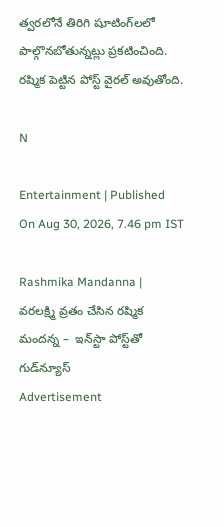త్వ‌ర‌లోనే తిరిగి షూటింగ్‌ల‌లో పాల్గొన‌బోతున్న‌ట్లు ప్ర‌క‌టించింది. ర‌ష్మిక పెట్టిన పోస్ట్ వైర‌ల్ అవుతోంది.

N

Entertainment | Published On Aug 30, 2026, 7.46 pm IST

Rashmika Mandanna | వ‌ర‌ల‌క్ష్మి వ్ర‌తం చేసిన ర‌ష్మిక మంద‌న్న –  ఇన్‌స్టా పోస్ట్‌తో గుడ్‌న్యూస్‌
Advertisement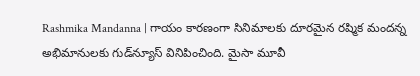Rashmika Mandanna | గాయం కార‌ణంగా సినిమాల‌కు దూర‌మైన ర‌ష్మిక మంద‌న్న అభిమానుల‌కు గుడ్‌న్యూస్ వినిపించింది. మైసా మూవీ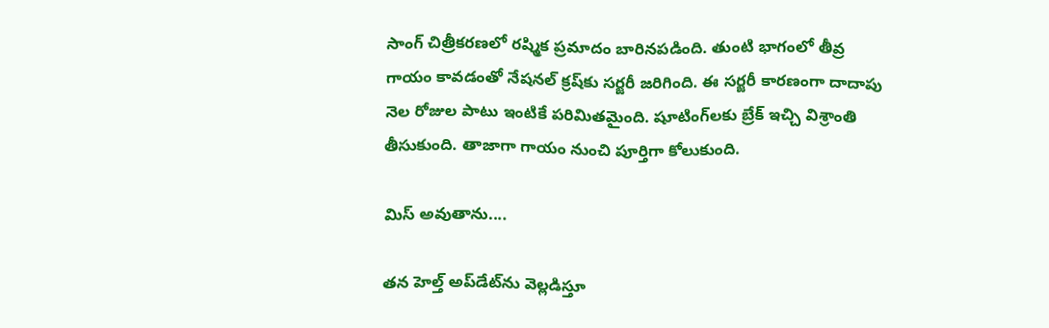సాంగ్ చిత్రీక‌ర‌ణ‌లో ర‌ష్మిక ప్ర‌మాదం బారిన‌ప‌డింది. తుంటి భాగంలో తీవ్ర గాయం కావ‌డంతో నేష‌న‌ల్ క్ర‌ష్‌కు స‌ర్జ‌రీ జ‌రిగింది. ఈ స‌ర్జ‌రీ కార‌ణంగా దాదాపు నెల రోజుల పాటు ఇంటికే ప‌రిమిత‌మైంది. షూటింగ్‌ల‌కు బ్రేక్ ఇచ్చి విశ్రాంతి తీసుకుంది. తాజాగా గాయం నుంచి పూర్తిగా కోలుకుంది.

మిస్ అవుతాను....

త‌న హెల్త్ అప్‌డేట్‌ను వెల్ల‌డిస్తూ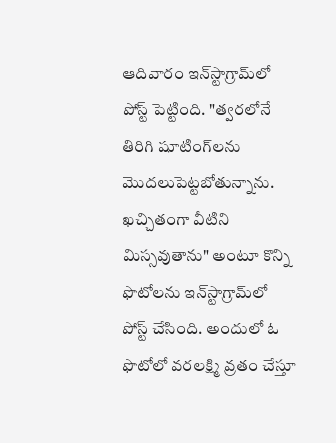ఆదివారం ఇన్‌స్టాగ్రామ్‌లో పోస్ట్ పెట్టింది. "త్వ‌ర‌లోనే తిరిగి షూటింగ్‌ల‌ను మొద‌లుపెట్ట‌బోతున్నాను. ఖ‌చ్చితంగా వీటిని మిస్స‌వుతాను" అంటూ కొన్ని ఫొటోల‌ను ఇన్‌స్టాగ్రామ్‌లో పోస్ట్ చేసింది. అందులో ఓ ఫొటోలో వ‌ర‌ల‌క్ష్మి వ్ర‌తం చేస్తూ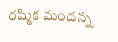ర‌ష్మిక మంద‌న్న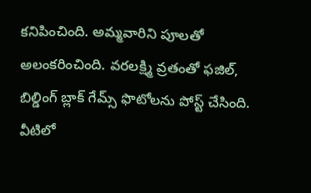క‌నిపించింది. అమ్మ‌వారిని పూల‌తో అలంక‌రించింది. వ‌ర‌ల‌క్ష్మి వ్ర‌తంతో ఫ‌జిల్, బిల్డింగ్ బ్లాక్ గేమ్స్ ఫొటోల‌ను పోస్ట్ చేసింది. వీటిలో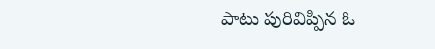పాటు పురివిప్పిన ఓ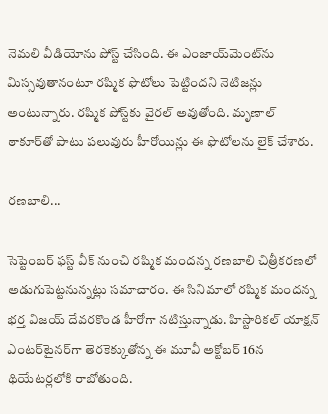నెమ‌లి వీడియోను పోస్ట్ చేసింది. ఈ ఎంజాయ్‌మెంట్‌ను మిస్స‌వుతానంటూ ర‌ష్మిక ఫొటోలు పెట్టింద‌ని నెటిజ‌న్లు అంటున్నారు. ర‌ష్మిక పోస్ట్‌కు వైర‌ల్ అవుతోంది. మృణాల్ ఠాకూర్‌తో పాటు ప‌లువురు హీరోయిన్లు ఈ ఫొటోల‌ను లైక్ చేశారు.

ర‌ణ‌బాలి...

సెప్టెంబ‌ర్ ఫ‌స్ట్ వీక్ నుంచి ర‌ష్మిక మంద‌న్న ర‌ణ‌బాలి చిత్రీక‌ర‌ణ‌లో అడుగుపెట్ట‌నున్న‌ట్లు స‌మాచారం. ఈ సినిమాలో ర‌ష్మిక మంద‌న్న భ‌ర్త విజ‌య్ దేవ‌ర‌కొండ హీరోగా న‌టిస్తున్నాడు. హిస్టారిక‌ల్ యాక్ష‌న్ ఎంట‌ర్‌టైన‌ర్‌గా తెర‌కెక్కుతోన్న ఈ మూవీ అక్టోబ‌ర్ 16న థియేట‌ర్ల‌లోకి రాబోతుంది.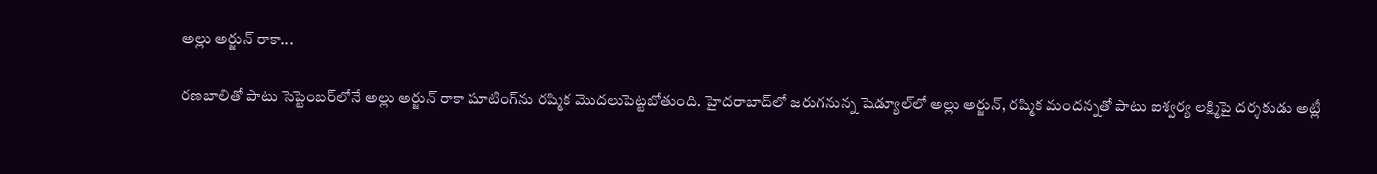అల్లు అర్జున్ రాకా...

ర‌ణ‌బాలితో పాటు సెప్టెంబ‌ర్‌లోనే అల్లు అర్జున్ రాకా షూటింగ్‌ను ర‌ష్మిక మొద‌లుపెట్ట‌బోతుంది. హైద‌రాబాద్‌లో జ‌రుగ‌నున్న షెడ్యూల్‌లో అల్లు అర్జున్‌, ర‌ష్మిక మంద‌న్న‌తో పాటు ఐశ్వ‌ర్య ల‌క్ష్మిపై ద‌ర్శ‌కుడు అట్లీ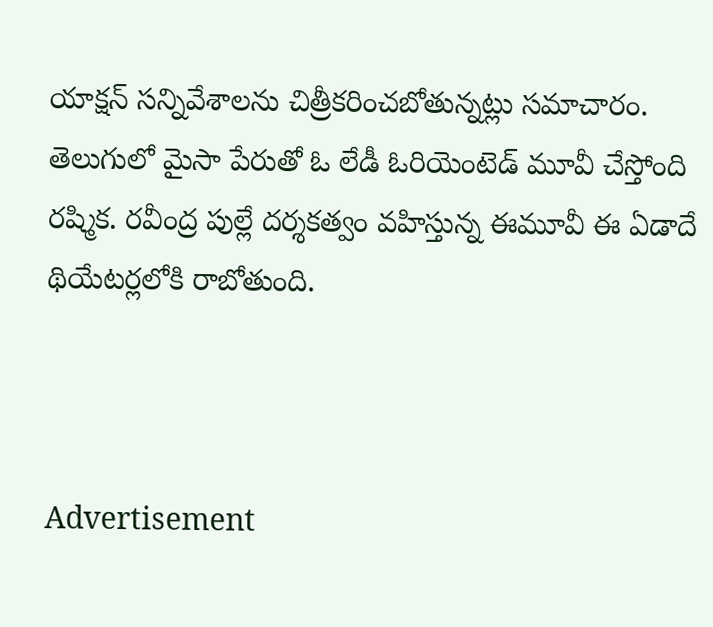యాక్ష‌న్ స‌న్నివేశాల‌ను చిత్రీక‌రించ‌బోతున్న‌ట్లు స‌మాచారం.
తెలుగులో మైసా పేరుతో ఓ లేడీ ఓరియెంటెడ్ మూవీ చేస్తోంది ర‌ష్మిక‌. ర‌వీంద్ర పుల్లే ద‌ర్శ‌క‌త్వం వ‌హిస్తున్న ఈమూవీ ఈ ఏడాదే థియేట‌ర్ల‌లోకి రాబోతుంది.



Advertisement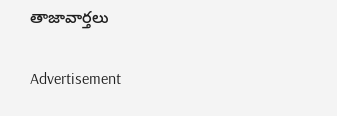తాజావార్తలు

Advertisement